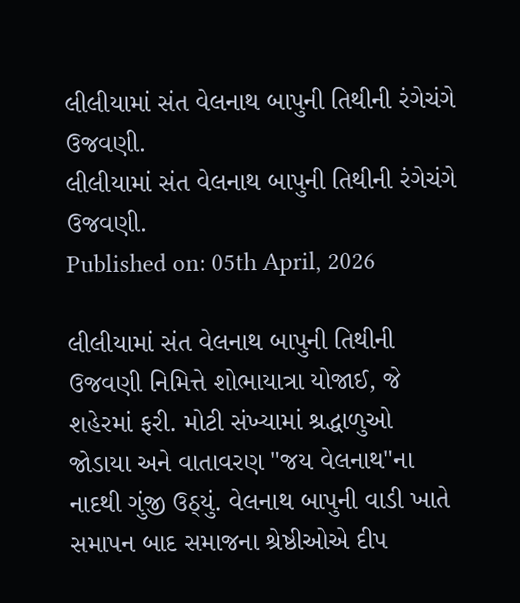લીલીયામાં સંત વેલનાથ બાપુની તિથીની રંગેચંગે ઉજવણી.
લીલીયામાં સંત વેલનાથ બાપુની તિથીની રંગેચંગે ઉજવણી.
Published on: 05th April, 2026

લીલીયામાં સંત વેલનાથ બાપુની તિથીની ઉજવણી નિમિત્તે શોભાયાત્રા યોજાઈ, જે શહેરમાં ફરી. મોટી સંખ્યામાં શ્રદ્ધાળુઓ જોડાયા અને વાતાવરણ "જય વેલનાથ"ના નાદથી ગુંજી ઉઠ્યું. વેલનાથ બાપુની વાડી ખાતે સમાપન બાદ સમાજના શ્રેષ્ઠીઓએ દીપ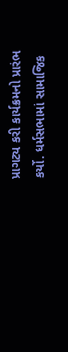પ્રાગટ્ય કરી કાર્યક્રમનો પ્રારંભ કર્યો. ધર્મસભામાં સામાજિક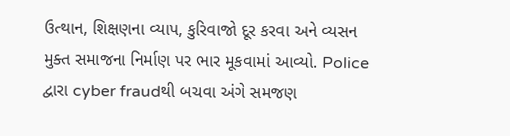ઉત્થાન, શિક્ષણના વ્યાપ, કુરિવાજો દૂર કરવા અને વ્યસન મુક્ત સમાજના નિર્માણ પર ભાર મૂકવામાં આવ્યો. Police દ્વારા cyber fraudથી બચવા અંગે સમજણ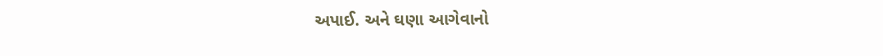અપાઈ. અને ઘણા આગેવાનો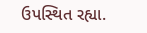ઉપસ્થિત રહ્યા.